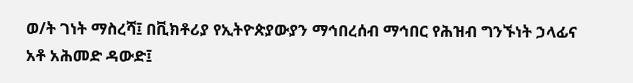ወ/ት ገነት ማስረሻ፤ በቪክቶሪያ የኢትዮጵያውያን ማኅበረሰብ ማኅበር የሕዝብ ግንኙነት ኃላፊና አቶ አሕመድ ዳውድ፤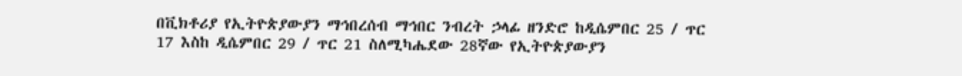በቪክቶሪያ የኢትዮጵያውያን ማኅበረሰብ ማኅበር ንብረት ኃላፊ ዘንድሮ ከዲሴምበር 25 / ጥር 17 እስከ ዲሴምበር 29 / ጥር 21 ስለሚካሔደው 28ኛው የኢትዮጵያውያን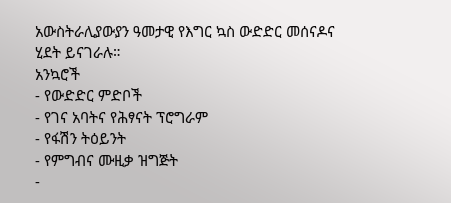አውስትራሊያውያን ዓመታዊ የእግር ኳስ ውድድር መሰናዶና ሂደት ይናገራሉ።
አንኳሮች
- የውድድር ምድቦች
- የገና አባትና የሕፃናት ፕሮግራም
- የፋሽን ትዕይንት
- የምግብና ሙዚቃ ዝግጅት
-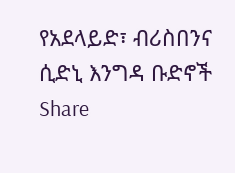የአደላይድ፣ ብሪስበንና ሲድኒ እንግዳ ቡድኖች
Share